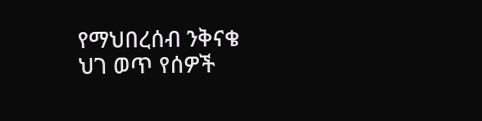የማህበረሰብ ንቅናቄ ህገ ወጥ የሰዎች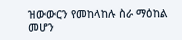ዝውውርን የመከላከሉ ስራ ማዕከል መሆን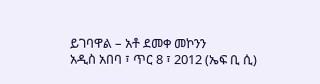ይገባዋል – አቶ ደመቀ መኮንን
አዲስ አበባ ፣ ጥር 8 ፣ 2012 (ኤፍ ቢ ሲ)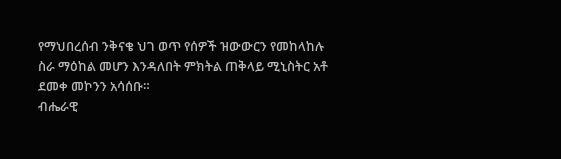የማህበረሰብ ንቅናቄ ህገ ወጥ የሰዎች ዝውውርን የመከላከሉ ስራ ማዕከል መሆን እንዳለበት ምክትል ጠቅላይ ሚኒስትር አቶ ደመቀ መኮንን አሳሰቡ።
ብሔራዊ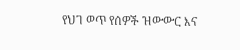የህገ ወጥ የሰዎች ዝውውር እና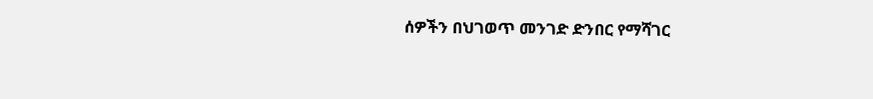ሰዎችን በህገወጥ መንገድ ድንበር የማሻገር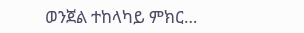ወንጀል ተከላካይ ምክር…